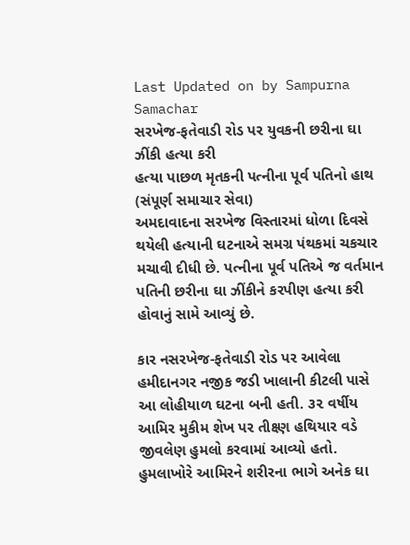Last Updated on by Sampurna Samachar
સરખેજ-ફતેવાડી રોડ પર યુવકની છરીના ઘા ઝીંકી હત્યા કરી
હત્યા પાછળ મૃતકની પત્નીના પૂર્વ પતિનો હાથ
(સંપૂર્ણ સમાચાર સેવા)
અમદાવાદના સરખેજ વિસ્તારમાં ધોળા દિવસે થયેલી હત્યાની ઘટનાએ સમગ્ર પંથકમાં ચકચાર મચાવી દીધી છે. પત્નીના પૂર્વ પતિએ જ વર્તમાન પતિની છરીના ઘા ઝીંકીને કરપીણ હત્યા કરી હોવાનું સામે આવ્યું છે.

કાર નસરખેજ-ફતેવાડી રોડ પર આવેલા હમીદાનગર નજીક જડી ખાલાની કીટલી પાસે આ લોહીયાળ ઘટના બની હતી. ૩૨ વર્ષીય આમિર મુકીમ શેખ પર તીક્ષ્ણ હથિયાર વડે જીવલેણ હુમલો કરવામાં આવ્યો હતો. હુમલાખોરે આમિરને શરીરના ભાગે અનેક ઘા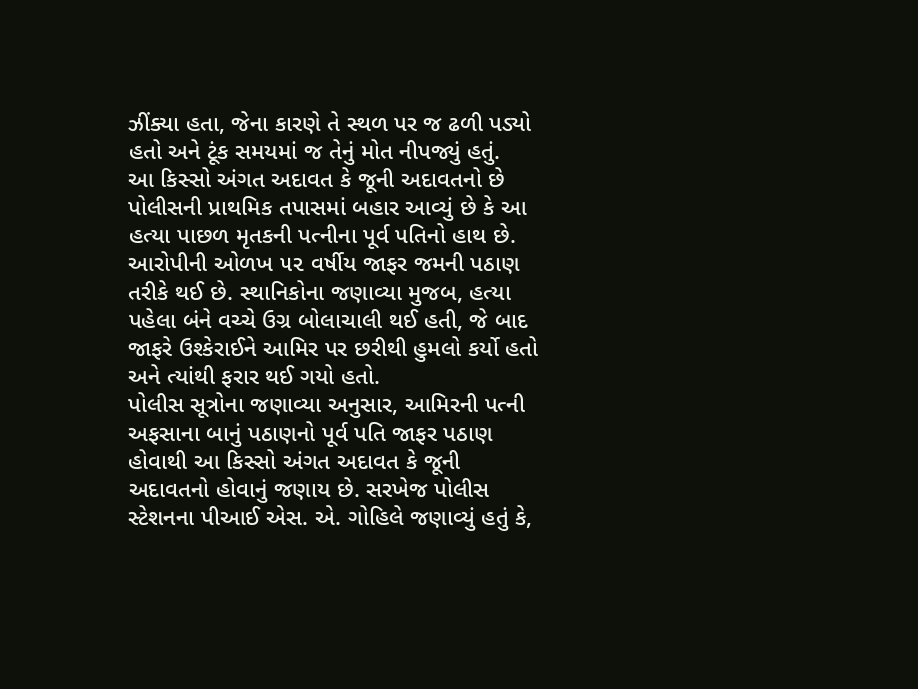ઝીંક્યા હતા, જેના કારણે તે સ્થળ પર જ ઢળી પડ્યો હતો અને ટૂંક સમયમાં જ તેનું મોત નીપજ્યું હતું.
આ કિસ્સો અંગત અદાવત કે જૂની અદાવતનો છે
પોલીસની પ્રાથમિક તપાસમાં બહાર આવ્યું છે કે આ હત્યા પાછળ મૃતકની પત્નીના પૂર્વ પતિનો હાથ છે. આરોપીની ઓળખ ૫૨ વર્ષીય જાફર જમની પઠાણ તરીકે થઈ છે. સ્થાનિકોના જણાવ્યા મુજબ, હત્યા પહેલા બંને વચ્ચે ઉગ્ર બોલાચાલી થઈ હતી, જે બાદ જાફરે ઉશ્કેરાઈને આમિર પર છરીથી હુમલો કર્યો હતો અને ત્યાંથી ફરાર થઈ ગયો હતો.
પોલીસ સૂત્રોના જણાવ્યા અનુસાર, આમિરની પત્ની અફસાના બાનું પઠાણનો પૂર્વ પતિ જાફર પઠાણ હોવાથી આ કિસ્સો અંગત અદાવત કે જૂની અદાવતનો હોવાનું જણાય છે. સરખેજ પોલીસ સ્ટેશનના પીઆઈ એસ. એ. ગોહિલે જણાવ્યું હતું કે,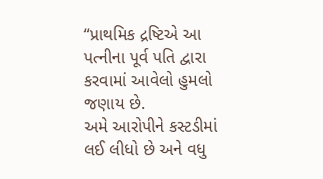“પ્રાથમિક દ્રષ્ટિએ આ પત્નીના પૂર્વ પતિ દ્વારા કરવામાં આવેલો હુમલો જણાય છે.
અમે આરોપીને કસ્ટડીમાં લઈ લીધો છે અને વધુ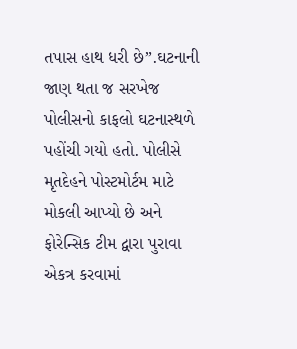તપાસ હાથ ધરી છે”.ઘટનાની જાણ થતા જ સરખેજ પોલીસનો કાફલો ઘટનાસ્થળે પહોંચી ગયો હતો. પોલીસે મૃતદેહને પોસ્ટમોર્ટમ માટે મોકલી આપ્યો છે અને ફોરેન્સિક ટીમ દ્વારા પુરાવા એકત્ર કરવામાં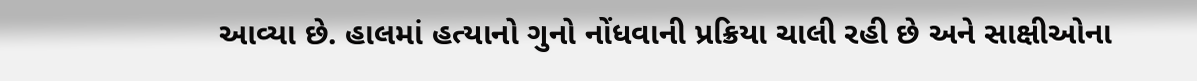આવ્યા છે. હાલમાં હત્યાનો ગુનો નોંધવાની પ્રક્રિયા ચાલી રહી છે અને સાક્ષીઓના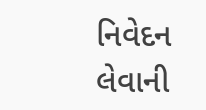નિવેદન લેવાની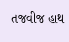તજવીજ હાથ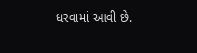ધરવામાં આવી છે.